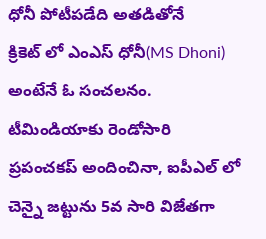ధోనీ పోటీపడేది అతడితోనే
క్రికెట్ లో ఎంఎస్ ధోనీ(MS Dhoni) అంటేనే ఓ సంచలనం. టీమిండియాకు రెండోసారి ప్రపంచకప్ అందించినా, ఐపీఎల్ లో చెన్నై జట్టును 5వ సారి విజేతగా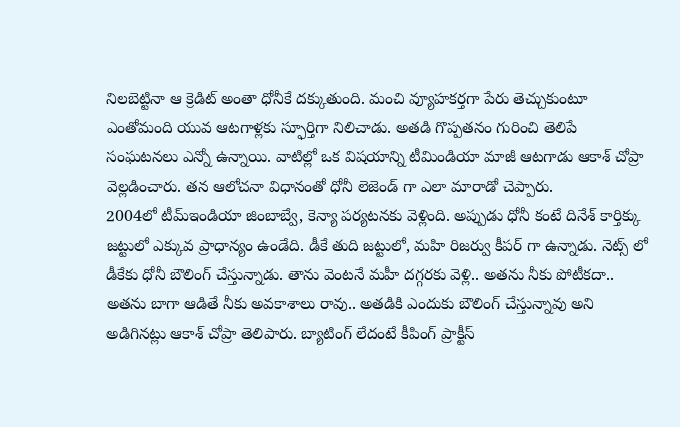నిలబెట్టినా ఆ క్రెడిట్ అంతా ధోనీకే దక్కుతుంది. మంచి వ్యూహకర్తగా పేరు తెచ్చుకుంటూ ఎంతోమంది యువ ఆటగాళ్లకు స్ఫూర్తిగా నిలిచాడు. అతడి గొప్పతనం గురించి తెలిపే సంఘటనలు ఎన్నో ఉన్నాయి. వాటిల్లో ఒక విషయాన్ని టీమిండియా మాజీ ఆటగాడు ఆకాశ్ చోప్రా వెల్లడించారు. తన ఆలోచనా విధానంతో ధోనీ లెజెండ్ గా ఎలా మారాడో చెప్పారు.
2004లో టీమ్ఇండియా జింబాబ్వే, కెన్యా పర్యటనకు వెళ్లింది. అప్పుడు ధోనీ కంటే దినేశ్ కార్తిక్కు జట్టులో ఎక్కువ ప్రాధాన్యం ఉండేది. డీకే తుది జట్టులో, మహి రిజర్వు కీపర్ గా ఉన్నాడు. నెట్స్ లో డీకేకు ధోనీ బౌలింగ్ చేస్తున్నాడు. తాను వెంటనే మహీ దగ్గరకు వెళ్లి.. అతను నీకు పోటీకదా.. అతను బాగా ఆడితే నీకు అవకాశాలు రావు.. అతడికి ఎందుకు బౌలింగ్ చేస్తున్నావు అని అడిగినట్లు ఆకాశ్ చోప్రా తెలిపారు. బ్యాటింగ్ లేదంటే కీపింగ్ ప్రాక్టీస్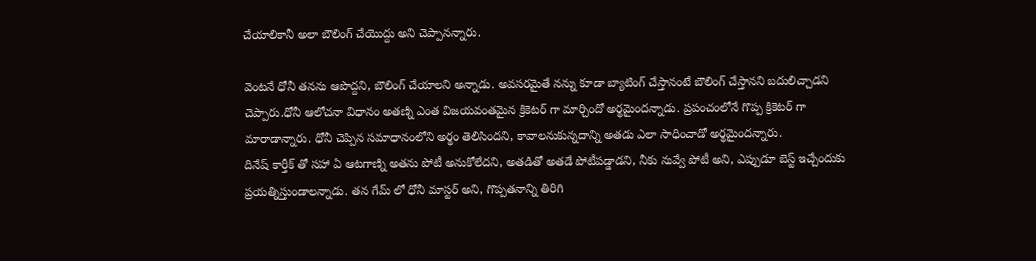చేయాలికానీ అలా బౌలింగ్ చేయొద్దు అని చెప్పానన్నారు.

వెంటనే ధోనీ తనను ఆపొద్దని, బౌలింగ్ చేయాలని అన్నాడు. అవసరమైతే నన్ను కూడా బ్యాటింగ్ చేస్తానంటే బౌలింగ్ చేస్తానని బదులిచ్చాడని చెప్పారు.ధోనీ ఆలోచనా విధానం అతణ్ని ఎంత విజయవంతమైన క్రికెటర్ గా మార్చిందో అర్థమైందన్నాడు. ప్రపంచంలోనే గొప్ప క్రికెటర్ గా మారాడాన్నారు. ధోనీ చెప్పిన సమాధానంలోని అర్థం తెలిసిందని, కావాలనుకున్నదాన్ని అతడు ఎలా సాధించాడో అర్థమైందన్నారు.
దినేష్ కార్తీక్ తో సహా ఏ ఆటగాణ్ని అతను పోటీ అనుకోలేదని, అతడితో అతడే పోటీపడ్డాడని, నీకు నువ్వే పోటీ అని, ఎప్పుడూ బెస్ట్ ఇచ్చేందుకు ప్రయత్నిస్తుండాలన్నాడు. తన గేమ్ లో ధోనీ మాస్టర్ అని, గొప్పతనాన్ని తిరిగి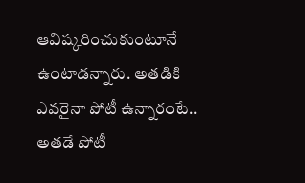ఆవిష్కరించుకుంటూనే ఉంటాడన్నారు. అతడికి ఎవరైనా పోటీ ఉన్నారంటే.. అతడే పోటీ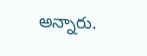అన్నారు.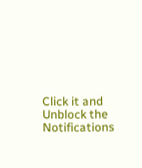Click it and Unblock the Notifications